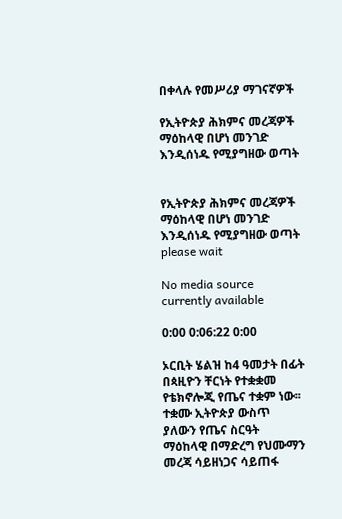በቀላሉ የመሥሪያ ማገናኛዎች

የኢትዮጵያ ሕክምና መረጃዎች ማዕከላዊ በሆነ መንገድ እንዲሰነዱ የሚያግዘው ወጣት


የኢትዮጵያ ሕክምና መረጃዎች ማዕከላዊ በሆነ መንገድ እንዲሰነዱ የሚያግዘው ወጣት
please wait

No media source currently available

0:00 0:06:22 0:00

ኦርቢት ሄልዝ ከ4 ዓመታት በፊት በጳዚዮን ቸርነት የተቋቋመ የቴክኖሎጂ የጤና ተቋም ነው፡፡ ተቋሙ ኢትዮጵያ ውስጥ ያለውን የጤና ስርዓት ማዕከላዊ በማድረግ የህሙማን መረጃ ሳይዘነጋና ሳይጠፋ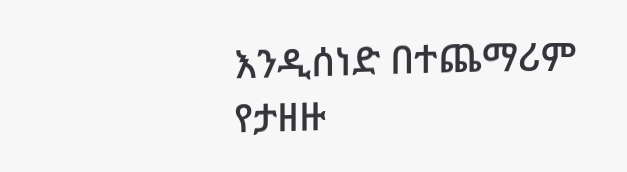እንዲሰነድ በተጨማሪም የታዘዙ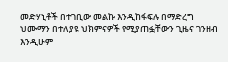መድሃኒቶች በተገቢው መልኩ እንዲከፋፍሉ በማድረግ ህሙማን በተለያዩ ህክምናዎች የሚያጠፏቸውን ጊዜና ገንዘብ እንዲሁም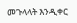መጉላላት እንዲቀር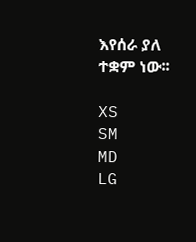እየሰራ ያለ ተቋም ነው፡፡

XS
SM
MD
LG